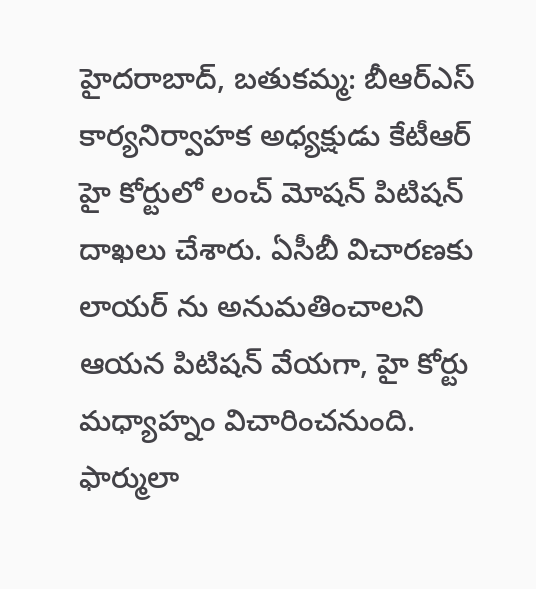హైదరాబాద్, బతుకమ్మ: బీఆర్ఎస్ కార్యనిర్వాహక అధ్యక్షుడు కేటీఆర్ హై కోర్టులో లంచ్ మోషన్ పిటిషన్ దాఖలు చేశారు. ఏసీబీ విచారణకు లాయర్ ను అనుమతించాలని ఆయన పిటిషన్ వేయగా, హై కోర్టు మధ్యాహ్నం విచారించనుంది. ఫార్ములా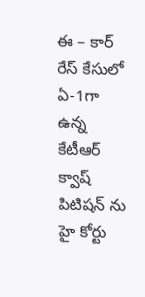ఈ – కార్ రేస్ కేసులో ఏ-1గా ఉన్న కేటీఆర్ క్వాష్ పిటిషన్ ను హై కోర్టు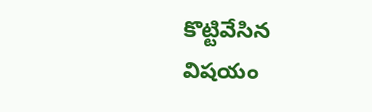కొట్టివేసిన విషయం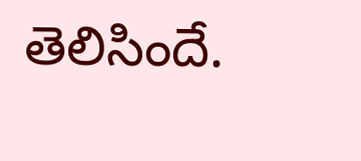తెలిసిందే.